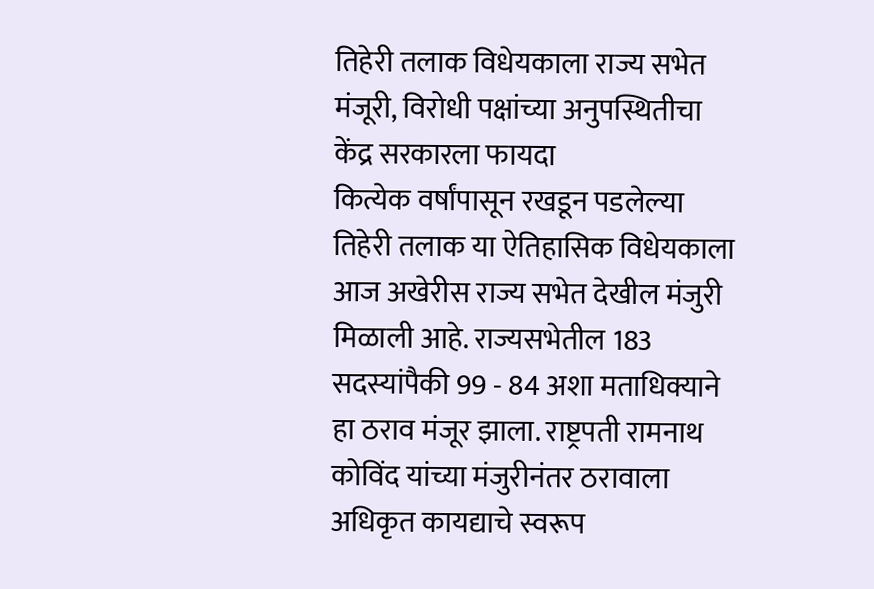तिहेरी तलाक विधेयकाला राज्य सभेत मंजूरी, विरोधी पक्षांच्या अनुपस्थितीचा केंद्र सरकारला फायदा
कित्येक वर्षांपासून रखडून पडलेल्या तिहेरी तलाक या ऐतिहासिक विधेयकाला आज अखेरीस राज्य सभेत देखील मंजुरी मिळाली आहे. राज्यसभेतील 183 सदस्यांपैकी 99 - 84 अशा मताधिक्याने हा ठराव मंजूर झाला. राष्ट्रपती रामनाथ कोविंद यांच्या मंजुरीनंतर ठरावाला अधिकृत कायद्याचे स्वरूप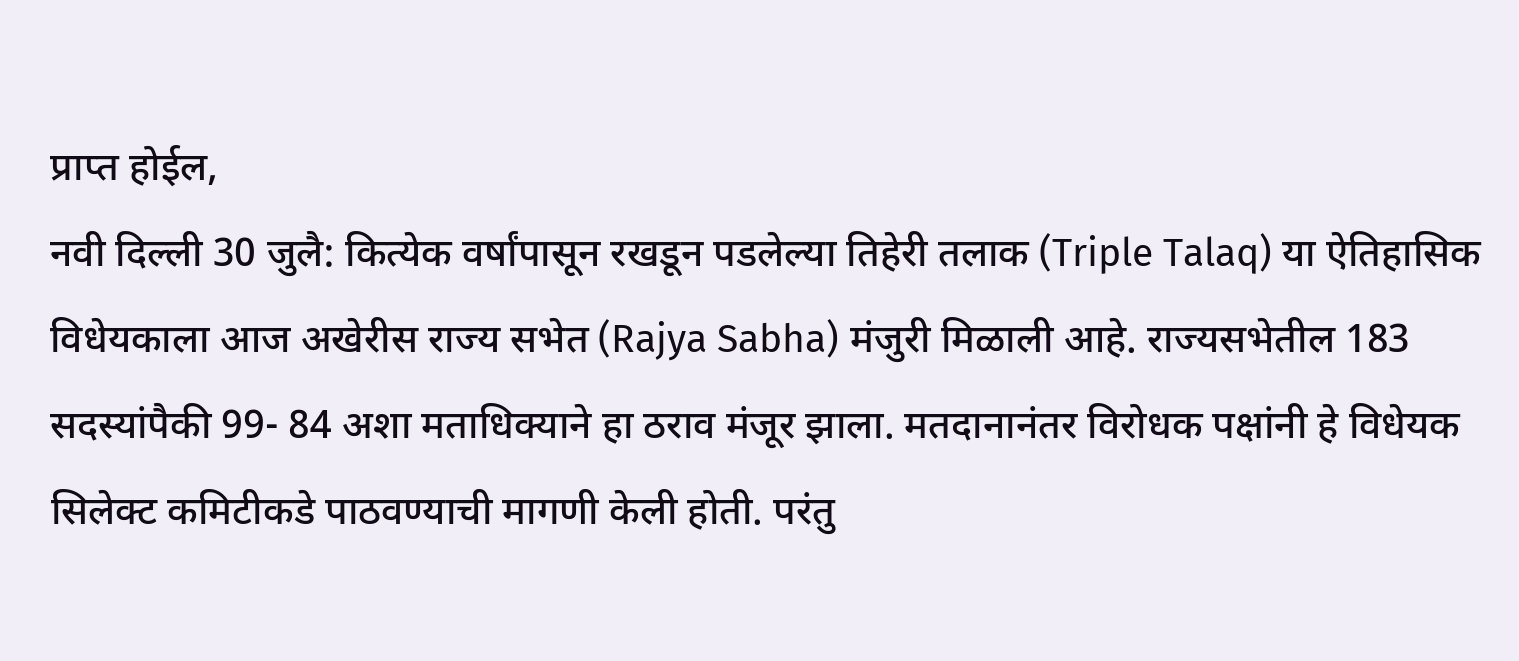प्राप्त होईल,
नवी दिल्ली 30 जुलै: कित्येक वर्षांपासून रखडून पडलेल्या तिहेरी तलाक (Triple Talaq) या ऐतिहासिक विधेयकाला आज अखेरीस राज्य सभेत (Rajya Sabha) मंजुरी मिळाली आहे. राज्यसभेतील 183 सदस्यांपैकी 99- 84 अशा मताधिक्याने हा ठराव मंजूर झाला. मतदानानंतर विरोधक पक्षांनी हे विधेयक सिलेक्ट कमिटीकडे पाठवण्याची मागणी केली होती. परंतु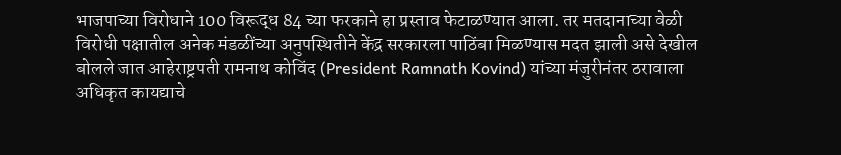भाजपाच्या विरोधाने 100 विरूद्ध 84 च्या फरकाने हा प्रस्ताव फेटाळण्यात आला. तर मतदानाच्या वेळी विरोधी पक्षातील अनेक मंडळींच्या अनुपस्थितीने केंद्र सरकारला पाठिंबा मिळण्यास मदत झाली असे देखील बोलले जात आहेराष्ट्रपती रामनाथ कोविंद (President Ramnath Kovind) यांच्या मंजुरीनंतर ठरावाला अधिकृत कायद्याचे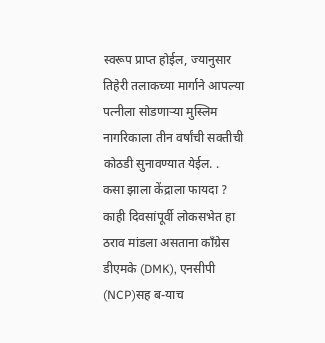स्वरूप प्राप्त होईल, ज्यानुसार तिहेरी तलाकच्या मार्गाने आपल्या पत्नीला सोडणाऱ्या मुस्लिम नागरिकाला तीन वर्षांची सक्तीची कोठडी सुनावण्यात येईल. .
कसा झाला केंद्राला फायदा ?
काही दिवसांपूर्वी लोकसभेत हा ठराव मांडला असताना काँग्रेस डीएमके (DMK), एनसीपी (NCP)सह ब-याच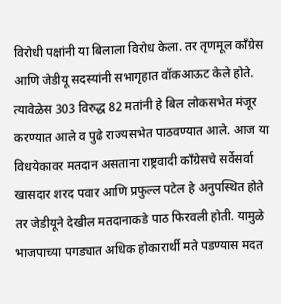विरोधी पक्षांनी या बिलाला विरोध केला. तर तृणमूल काँग्रेस आणि जेडीयू सदस्यांनी सभागृहात वॉकआऊट केले होते. त्यावेळेस 303 विरुद्ध 82 मतांनी हे बिल लोकसभेत मंजूर करण्यात आले व पुढे राज्यसभेत पाठवण्यात आले. आज या विधयेकावर मतदान असताना राष्ट्रवादी काँग्रेसचे सर्वेसर्वा खासदार शरद पवार आणि प्रफुल्ल पटेल हे अनुपस्थित होते तर जेडीयूने देखील मतदानाकडे पाठ फिरवली होती. यामुळे भाजपाच्या पगड्यात अधिक होकारार्थी मते पडण्यास मदत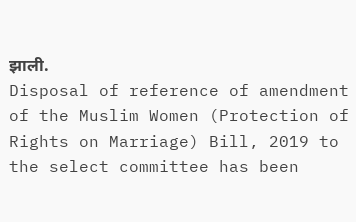झाली.
Disposal of reference of amendment of the Muslim Women (Protection of Rights on Marriage) Bill, 2019 to the select committee has been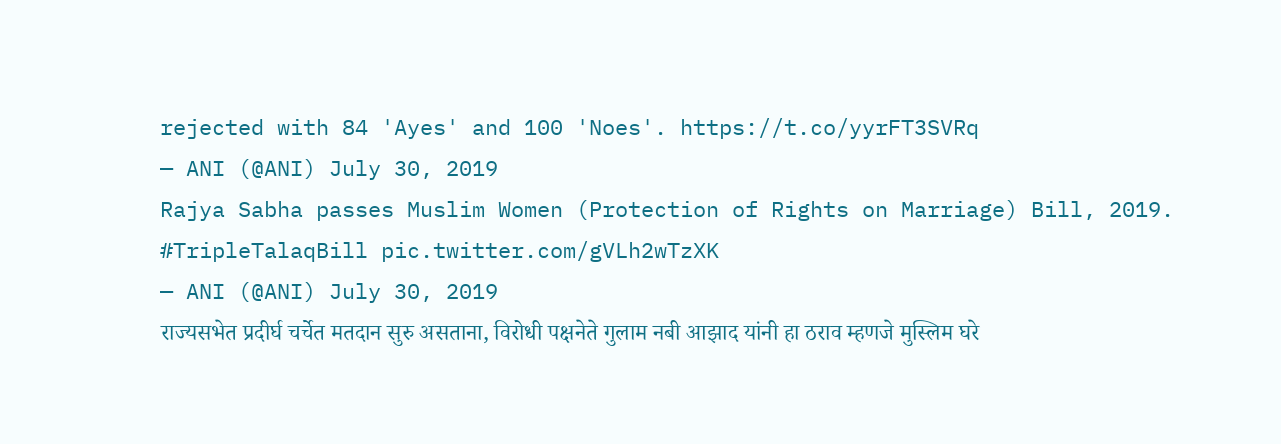rejected with 84 'Ayes' and 100 'Noes'. https://t.co/yyrFT3SVRq
— ANI (@ANI) July 30, 2019
Rajya Sabha passes Muslim Women (Protection of Rights on Marriage) Bill, 2019. #TripleTalaqBill pic.twitter.com/gVLh2wTzXK
— ANI (@ANI) July 30, 2019
राज्यसभेत प्रदीर्घ चर्चेत मतदान सुरु असताना, विरोधी पक्षनेते गुलाम नबी आझाद यांनी हा ठराव म्हणजे मुस्लिम घरे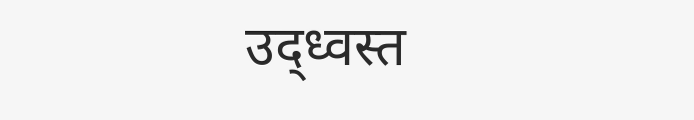उद्ध्वस्त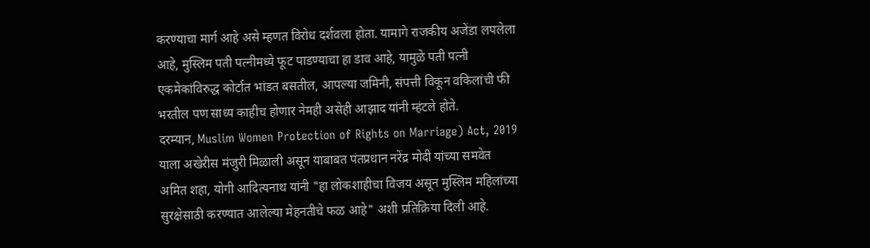करण्याचा मार्ग आहे असे म्हणत विरोध दर्शवला होता. यामागे राजकीय अजेंडा लपलेला आहे, मुस्लिम पती पत्नीमध्ये फूट पाडण्याचा हा डाव आहे, यामुळे पती पत्नी एकमेकांविरुद्ध कोर्टात भांडत बसतील, आपल्या जमिनी, संपत्ती विकून वकिलांची फी भरतील पण साध्य काहीच होणार नेमही असेही आझाद यांनी म्हंटले होते.
दरम्यान, Muslim Women Protection of Rights on Marriage) Act, 2019 याला अखेरीस मंजुरी मिळाली असून याबाबत पंतप्रधान नरेंद्र मोदी यांच्या समवेत अमित शहा, योगी आदित्यनाथ यांनी "हा लोकशाहीचा विजय असून मुस्लिम महिलांच्या सुरक्षेसाठी करण्यात आलेल्या मेहनतीचे फळ आहे" अशी प्रतिक्रिया दिली आहे.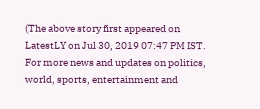(The above story first appeared on LatestLY on Jul 30, 2019 07:47 PM IST. For more news and updates on politics, world, sports, entertainment and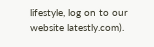lifestyle, log on to our website latestly.com).